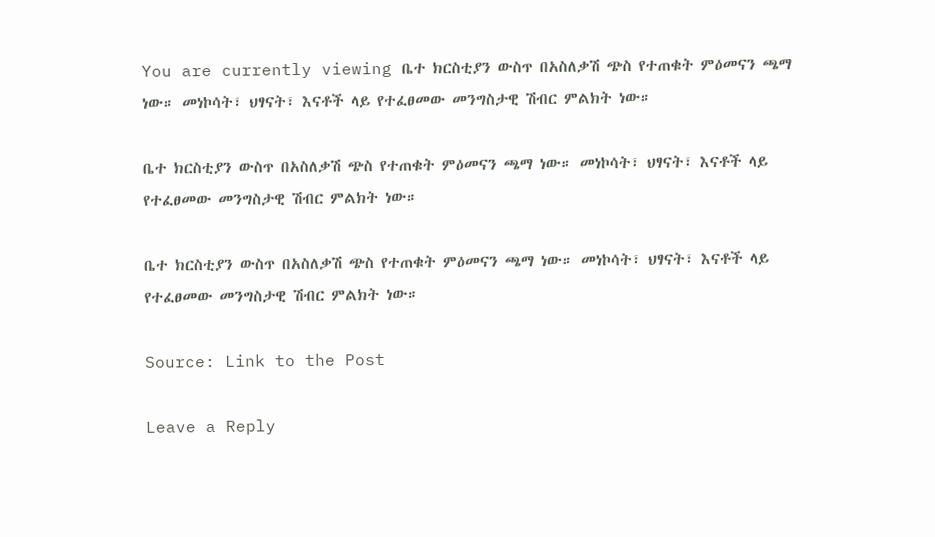You are currently viewing ቤተ ክርስቲያን ውስጥ በአስለቃሽ ጭስ የተጠቁት ምዕመናን ጫማ ነው። መነኮሳት፣ ህፃናት፣ እናቶች ላይ የተፈፀመው መንግስታዊ ሽብር ምልክት ነው።

ቤተ ክርስቲያን ውስጥ በአስለቃሽ ጭስ የተጠቁት ምዕመናን ጫማ ነው። መነኮሳት፣ ህፃናት፣ እናቶች ላይ የተፈፀመው መንግስታዊ ሽብር ምልክት ነው።

ቤተ ክርስቲያን ውስጥ በአስለቃሽ ጭስ የተጠቁት ምዕመናን ጫማ ነው። መነኮሳት፣ ህፃናት፣ እናቶች ላይ የተፈፀመው መንግስታዊ ሽብር ምልክት ነው።

Source: Link to the Post

Leave a Reply